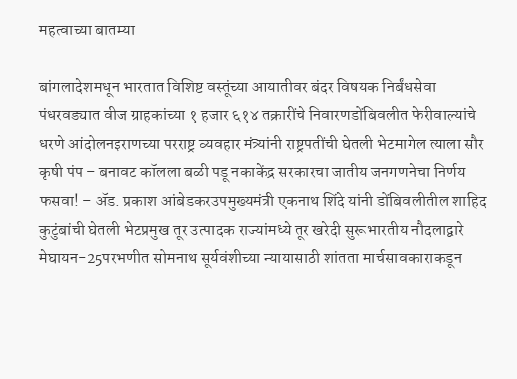महत्वाच्या बातम्या

बांगलादेशमधून भारतात विशिष्ट वस्तूंच्या आयातीवर बंदर विषयक निर्बंधसेवा पंधरवड्यात वीज ग्राहकांच्या १ हजार ६१४ तक्रारींचे निवारणडोंबिवलीत फेरीवाल्यांचे धरणे आंदोलनइराणच्या परराष्ट्र व्यवहार मंत्र्यांनी राष्ट्रपतींची घेतली भेटमागेल त्याला सौर कृषी पंप – बनावट कॉलला बळी पडू नकाकेंद्र सरकारचा जातीय जनगणनेचा निर्णय फसवा! – ॲड. प्रकाश आंबेडकरउपमुख्यमंत्री एकनाथ शिंदे यांनी डोंबिवलीतील शाहिद कुटुंबांची घेतली भेटप्रमुख तूर उत्पादक राज्यांमध्ये तूर खरेदी सुरूभारतीय नौदलाद्वारे मेघायन-25परभणीत सोमनाथ सूर्यवंशीच्या न्यायासाठी शांतता मार्चसावकाराकडून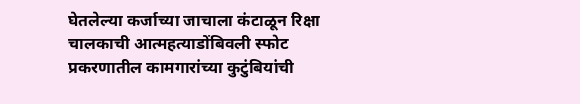घेतलेल्या कर्जाच्या जाचाला कंटाळून रिक्षा चालकाची आत्महत्याडोंबिवली स्फोट प्रकरणातील कामगारांच्या कुटुंबियांची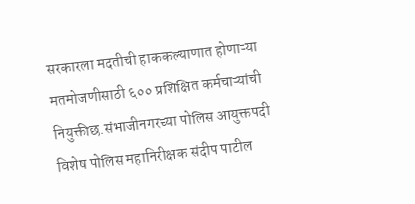सरकारला मदतीची हाककल्याणात होणाऱ्या मतमोजणीसाठी ६०० प्रशिक्षित कर्मचाऱ्यांची नियुक्तीछ.संभाजीनगरच्या पोलिस आयुक्तपदी विशेष पोलिस महानिरीक्षक संदीप पाटील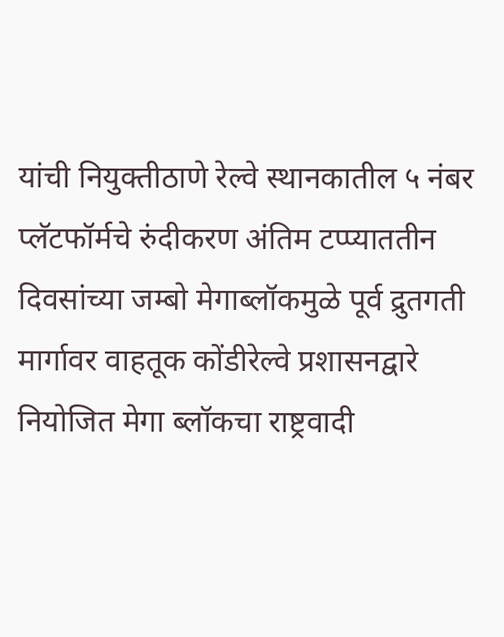यांची नियुक्तीठाणे रेल्वे स्थानकातील ५ नंबर प्लॅटफॉर्मचे रुंदीकरण अंतिम टप्प्याततीन दिवसांच्या जम्बो मेगाब्लॉकमुळे पूर्व द्रुतगती मार्गावर वाहतूक कोंडीरेल्वे प्रशासनद्वारे नियोजित मेगा ब्लॉकचा राष्ट्रवादी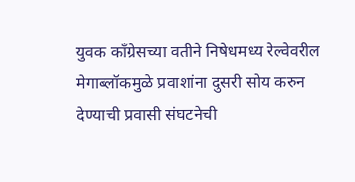युवक काँग्रेसच्या वतीने निषेधमध्य रेल्वेवरील मेगाब्लॉकमुळे प्रवाशांना दुसरी सोय करुन देण्याची प्रवासी संघटनेची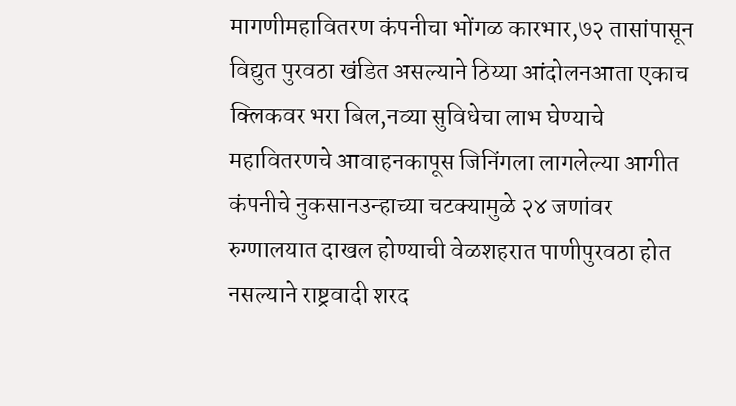मागणीमहावितरण कंपनीचा भोंगळ कारभार,७२ तासांपासून विद्युत पुरवठा खंडित असल्याने ठिय्या आंदोलनआता एकाच क्लिकवर भरा बिल,नव्या सुविधेचा लाभ घेण्याचे महावितरणचे आवाहनकापूस जिनिंगला लागलेल्या आगीत कंपनीचे नुकसानउन्हाच्या चटक्यामुळे २४ जणांवर रुग्णालयात दाखल होण्याची वेळशहरात पाणीपुरवठा होत नसल्याने राष्ट्रवादी शरद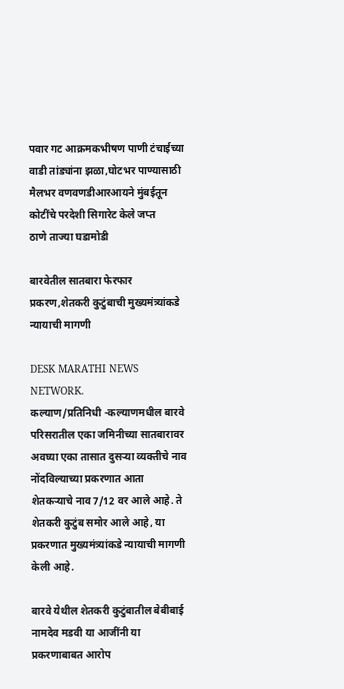पवार गट आक्रमकभीषण पाणी टंचाईच्या वाडी तांड्यांना झळा,घोटभर पाण्यासाठी मैलभर वणवणडीआरआयने मुंबईतून कोटींचे परदेशी सिगारेट केले जप्त
ठाणे ताज्या घडामोडी

बारवेतील सातबारा फेरफार प्रकरण,शेतकरी कुटुंबाची मुख्यमंत्र्यांकडे न्यायाची मागणी

DESK MARATHI NEWS NETWORK.
कल्याण/प्रतिनिधी -कल्याणमधील बारवे परिसरातील एका जमिनीच्या सातबारावर अवघ्या एका तासात दुसऱ्या व्यक्तीचे नाव नोंदविल्याच्या प्रकरणात आता शेतकऱ्याचे नाव7/12 वर आले आहे. ते शेतकरी कुटुंब समोर आले आहे, या प्रकरणात मुख्यमंत्र्यांकडे न्यायाची मागणी केली आहे.

बारवे येथील शेतकरी कुटुंबातील बेबीबाई नामदेव मडवी या आजींनी या प्रकरणाबाबत आरोप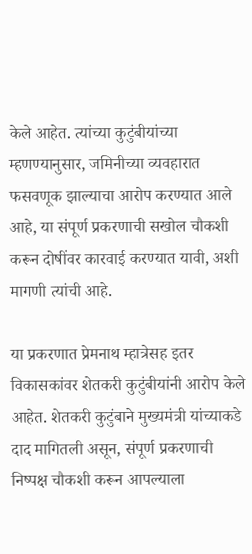केले आहेत. त्यांच्या कुटुंबीयांच्या म्हणण्यानुसार, जमिनीच्या व्यवहारात फसवणूक झाल्याचा आरोप करण्यात आले आहे, या संपूर्ण प्रकरणाची सखोल चौकशी करून दोषींवर कारवाई करण्यात यावी, अशी मागणी त्यांची आहे.

या प्रकरणात प्रेमनाथ म्हात्रेसह इतर विकासकांवर शेतकरी कुटुंबीयांनी आरोप केले आहेत. शेतकरी कुटुंबाने मुख्यमंत्री यांच्याकडे दाद मागितली असून, संपूर्ण प्रकरणाची निष्पक्ष चौकशी करून आपल्याला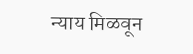न्याय मिळवून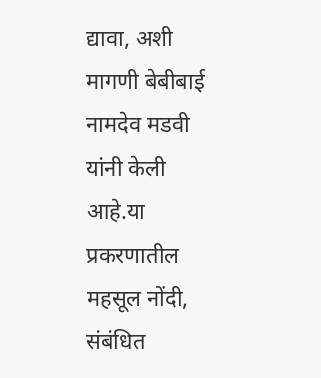द्यावा, अशी मागणी बेबीबाई नामदेव मडवी यांनी केली आहे.या प्रकरणातील महसूल नोंदी, संबंधित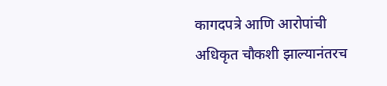कागदपत्रे आणि आरोपांची अधिकृत चौकशी झाल्यानंतरच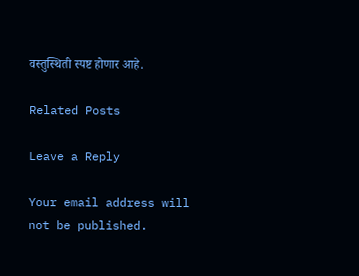वस्तुस्थिती स्पष्ट होणार आहे.

Related Posts

Leave a Reply

Your email address will not be published.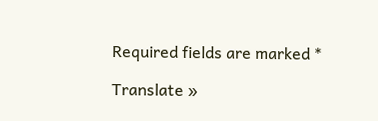Required fields are marked *

Translate »